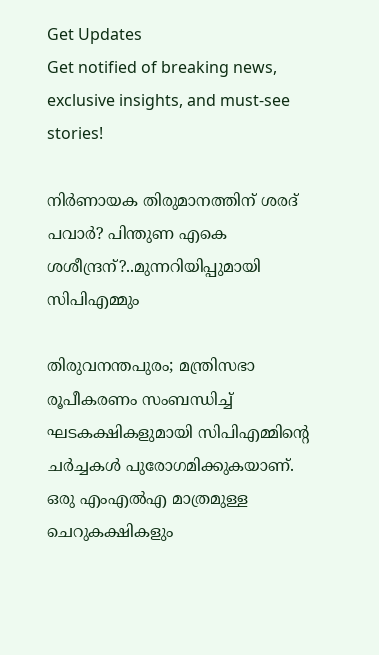Get Updates
Get notified of breaking news, exclusive insights, and must-see stories!

നിർണായക തിരുമാനത്തിന് ശരദ് പവാർ? പിന്തുണ എകെ ശശീന്ദ്രന്?..മുന്നറിയിപ്പുമായി സിപിഎമ്മും

തിരുവനന്തപുരം; മന്ത്രിസഭാ രൂപീകരണം സംബന്ധിച്ച് ഘടകക്ഷികളുമായി സിപിഎമ്മിന്റെ ചർച്ചകൾ പുരോഗമിക്കുകയാണ്. ഒരു എംഎൽഎ മാത്രമുള്ള ചെറുകക്ഷികളും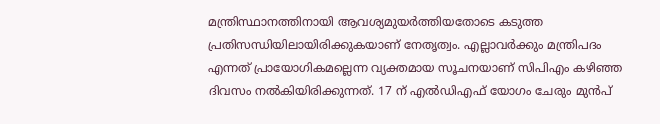മന്ത്രിസ്ഥാനത്തിനായി ആവശ്യമുയർത്തിയതോടെ കടുത്ത പ്രതിസന്ധിയിലായിരിക്കുകയാണ് നേതൃത്വം. എല്ലാവർക്കും മന്ത്രിപദം എന്നത് പ്രായോഗികമല്ലെന്ന വ്യക്തമായ സൂചനയാണ് സിപിഎം കഴിഞ്ഞ ദിവസം നൽകിയിരിക്കുന്നത്. 17 ന് എൽഡിഎഫ് യോഗം ചേരും മുൻപ്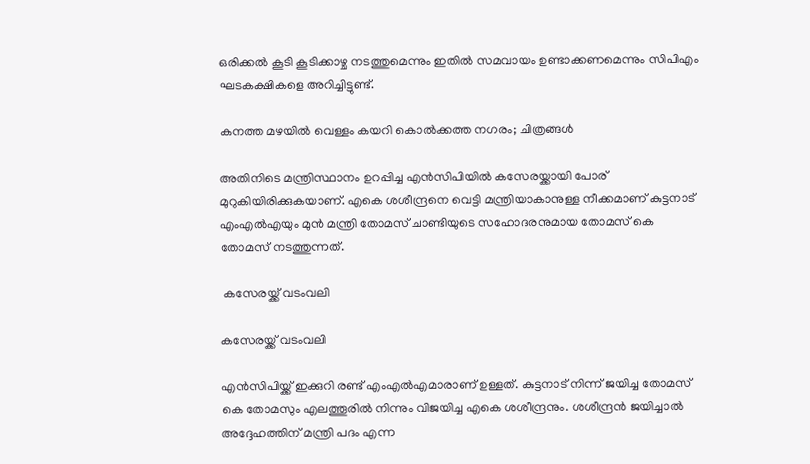ഒരിക്കൽ കൂടി കൂടിക്കാഴ്ച നടത്തുമെന്നും ഇതിൽ സമവായം ഉണ്ടാക്കണമെന്നും സിപിഎം ഘടകക്ഷികളെ അറിച്ചിട്ടുണ്ട്.

കനത്ത മഴയില്‍ വെള്ളം കയറി കൊല്‍ക്കത്ത നഗരം; ചിത്രങ്ങള്‍

അതിനിടെ മന്ത്രിസ്ഥാനം ഉറപ്പിച്ച എൻസിപിയിൽ കസേരയ്ക്കായി പോര് മുറുകിയിരിക്കുകയാണ്. എകെ ശശീന്ദ്രനെ വെട്ടി മന്ത്രിയാകാനുള്ള നീക്കമാണ് കുട്ടനാട് എംഎൽഎയും മുൻ മന്ത്രി തോമസ് ചാണ്ടിയുടെ സഹോദരനുമായ തോമസ് കെ തോമസ് നടത്തുന്നത്.

 കസേരയ്ക്ക് വടംവലി

കസേരയ്ക്ക് വടംവലി

എൻസിപിയ്ക്ക് ഇക്കുറി രണ്ട് എംഎൽഎമാരാണ് ഉള്ളത്. കുട്ടനാട് നിന്ന് ജയിച്ച തോമസ് കെ തോമസും എലത്തൂരിൽ നിന്നും വിജയിച്ച എകെ ശശീന്ദ്രനും. ശശീന്ദ്രൻ ജയിച്ചാൽ അദ്ദേഹത്തിന് മന്ത്രി പദം എന്ന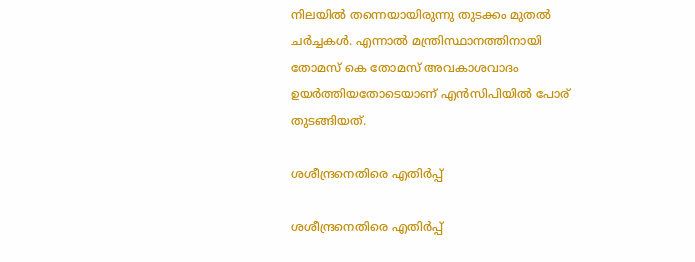നിലയിൽ തന്നെയായിരുന്നു തുടക്കം മുതൽ ചർച്ചകൾ. എന്നാൽ മന്ത്രിസ്ഥാനത്തിനായി തോമസ് കെ തോമസ് അവകാശവാദം ഉയർത്തിയതോടെയാണ് എൻസിപിയിൽ പോര് തുടങ്ങിയത്.

ശശീന്ദ്രനെതിരെ എതിർപ്പ്

ശശീന്ദ്രനെതിരെ എതിർപ്പ്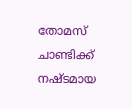തോമസ് ചാണ്ടിക്ക് നഷ്ടമായ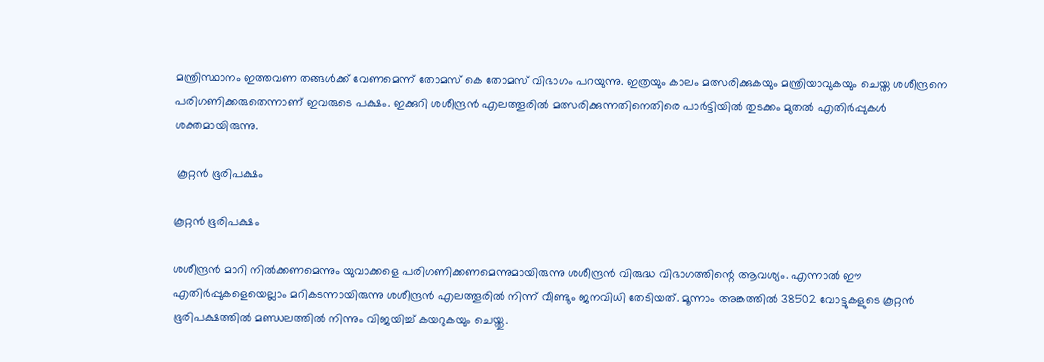മന്ത്രിസ്ഥാനം ഇത്തവണ തങ്ങൾക്ക് വേണമെന്ന് തോമസ് കെ തോമസ് വിഭാഗം പറയുന്നു. ഇത്രയും കാലം മത്സരിക്കുകയും മന്ത്രിയാവുകയും ചെയ്ത ശശീന്ദ്രനെ പരിഗണിക്കരുതെന്നാണ് ഇവരുടെ പക്ഷം. ഇക്കുറി ശശീന്ദ്രൻ എലത്തൂരിൽ മത്സരിക്കുന്നതിനെതിരെ പാർട്ടിയിൽ തുടക്കം മുതൽ എതിർപ്പുകൾ ശക്തമായിരുന്നു.

 കൂറ്റൻ ഭൂരിപക്ഷം

കൂറ്റൻ ഭൂരിപക്ഷം

ശശീന്ദ്രൻ മാറി നിൽക്കണമെന്നും യുവാക്കളെ പരിഗണിക്കണമെന്നുമായിരുന്നു ശശീന്ദ്രൻ വിരുദ്ധ വിഭാഗത്തിന്റെ ആവശ്യം. എന്നാൽ ഈ എതിർപ്പുകളെയെല്ലാം മറികടന്നായിരുന്നു ശശീന്ദ്രൻ എലത്തൂരിൽ നിന്ന് വീണ്ടും ജനവിധി തേടിയത്. മൂന്നാം അങ്കത്തിൽ 38502 വോട്ടുകളുടെ കൂറ്റൻ ഭൂരിപക്ഷത്തിൽ മണ്ഡലത്തിൽ നിന്നും വിജയിച്ച് കയറുകയും ചെയ്തു.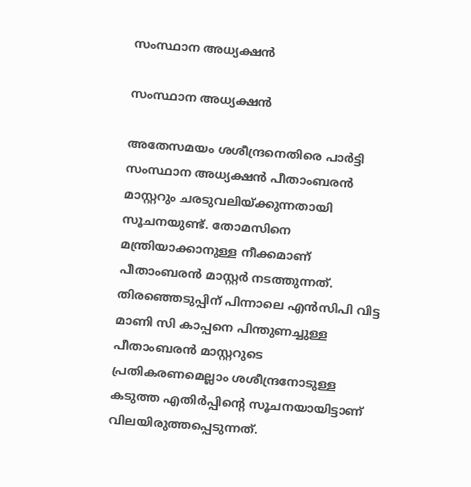സംസ്ഥാന അധ്യക്ഷൻ

സംസ്ഥാന അധ്യക്ഷൻ

അതേസമയം ശശീന്ദ്രനെതിരെ പാർട്ടി സംസ്ഥാന അധ്യക്ഷൻ പീതാംബരൻ മാസ്റ്ററും ചരടുവലിയ്ക്കുന്നതായി സൂചനയുണ്ട്. തോമസിനെ മന്ത്രിയാക്കാനുള്ള നീക്കമാണ് പീതാംബരൻ മാസ്റ്റർ നടത്തുന്നത്. തിരഞ്ഞെടുപ്പിന് പിന്നാലെ എൻസിപി വിട്ട മാണി സി കാപ്പനെ പിന്തുണച്ചുള്ള പീതാംബരൻ മാസ്റ്ററുടെ പ്രതികരണമെല്ലാം ശശീന്ദ്രനോടുള്ള കടുത്ത എതിർപ്പിന്റെ സൂചനയായിട്ടാണ് വിലയിരുത്തപ്പെടുന്നത്.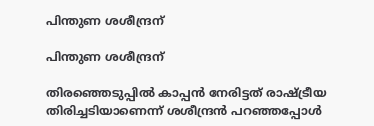പിന്തുണ ശശീന്ദ്രന്

പിന്തുണ ശശീന്ദ്രന്

തിരഞ്ഞെടുപ്പിൽ കാപ്പൻ നേരിട്ടത് രാഷ്ട്രീയ തിരിച്ചടിയാണെന്ന് ശശീന്ദ്രൻ പറഞ്ഞപ്പോൾ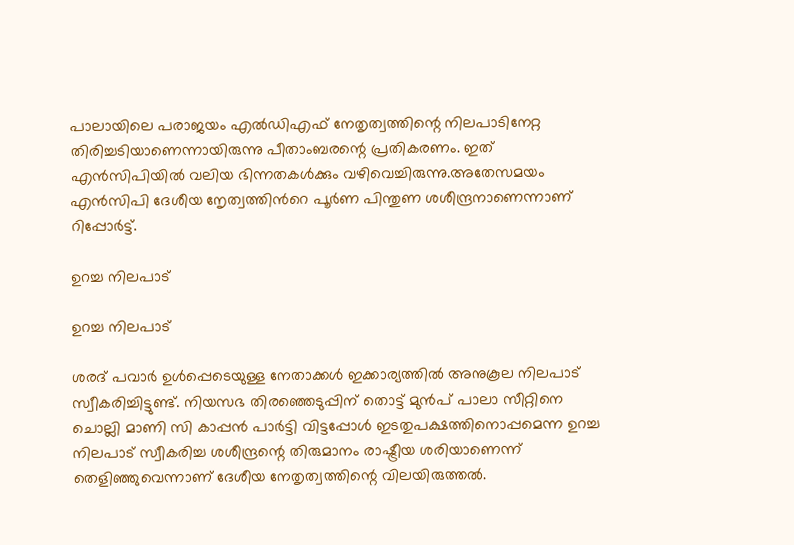പാലായിലെ പരാജയം എൽഡിഎഫ് നേതൃത്വത്തിന്റെ നിലപാടിനേറ്റ തിരിച്ചടിയാണെന്നായിരുന്നു പീതാംബരന്റെ പ്രതികരണം. ഇത് എൻസിപിയിൽ വലിയ ഭിന്നതകൾക്കും വഴിവെച്ചിരുന്നു.അതേസമയം എൻസിപി ദേശീയ നേൃത്വത്തിൻറെ പൂർണ പിന്തുണ ശശീന്ദ്രനാണെന്നാണ് റിപ്പോർട്ട്.

ഉറച്ച നിലപാട്

ഉറച്ച നിലപാട്

ശരദ് പവാർ ഉൾപ്പെടെയുള്ള നേതാക്കൾ ഇക്കാര്യത്തിൽ അനുകൂല നിലപാട് സ്വീകരിച്ചിട്ടുണ്ട്. നിയസഭ തിരഞ്ഞെടുപ്പിന് തൊട്ട് മുൻപ് പാലാ സീറ്റിനെ ചൊല്ലി മാണി സി കാപ്പൻ പാർട്ടി വിട്ടപ്പോൾ ഇടതുപക്ഷത്തിനൊപ്പമെന്ന ഉറച്ച നിലപാട് സ്വീകരിച്ച ശശീന്ദ്രന്റെ തിരുമാനം രാഷ്ട്രീയ ശരിയാണെന്ന് തെളിഞ്ഞുവെന്നാണ് ദേശീയ നേതൃത്വത്തിന്റെ വിലയിരുത്തൽ.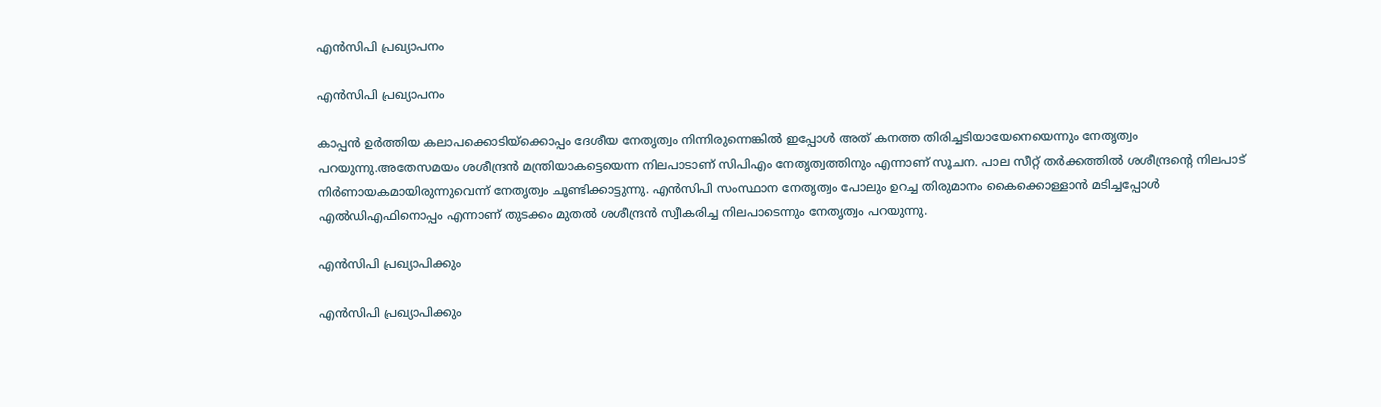എൻസിപി പ്രഖ്യാപനം

എൻസിപി പ്രഖ്യാപനം

കാപ്പൻ ഉർത്തിയ കലാപക്കൊടിയ്ക്കൊപ്പം ദേശീയ നേതൃത്വം നിന്നിരുന്നെങ്കിൽ ഇപ്പോൾ അത് കനത്ത തിരിച്ചടിയായേനെയെന്നും നേതൃത്വം പറയുന്നു.അതേസമയം ശശീന്ദ്രൻ മന്ത്രിയാകട്ടെയെന്ന നിലപാടാണ് സിപിഎം നേതൃത്വത്തിനും എന്നാണ് സൂചന. പാല സീറ്റ് തർക്കത്തിൽ ശശീന്ദ്രന്റെ നിലപാട് നിർണായകമായിരുന്നുവെന്ന് നേതൃത്വം ചൂണ്ടിക്കാട്ടുന്നു. എൻസിപി സംസ്ഥാന നേതൃത്വം പോലും ഉറച്ച തിരുമാനം കൈക്കൊള്ളാൻ മടിച്ചപ്പോൾ എൽഡിഎഫിനൊപ്പം എന്നാണ് തുടക്കം മുതൽ ശശീന്ദ്രൻ സ്വീകരിച്ച നിലപാടെന്നും നേതൃത്വം പറയുന്നു.

എൻസിപി പ്രഖ്യാപിക്കും

എൻസിപി പ്രഖ്യാപിക്കും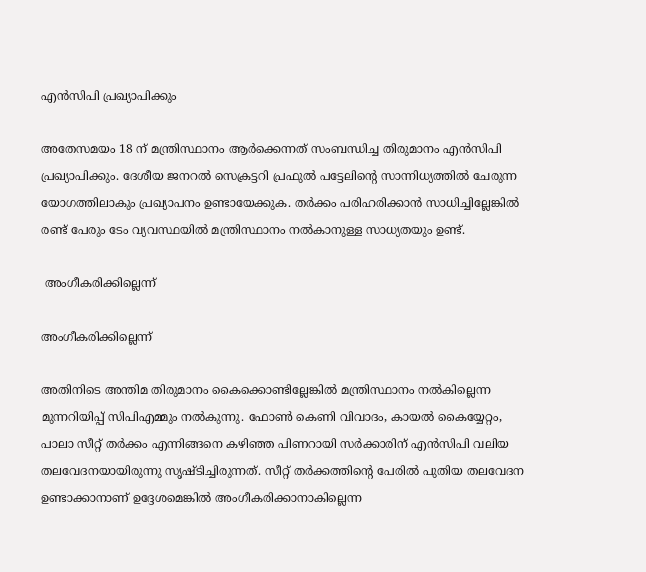എൻസിപി പ്രഖ്യാപിക്കും

അതേസമയം 18 ന് മന്ത്രിസ്ഥാനം ആർക്കെന്നത് സംബന്ധിച്ച തിരുമാനം എൻസിപി പ്രഖ്യാപിക്കും. ദേശീയ ജനറൽ സെക്രട്ടറി പ്രഫുൽ പട്ടേലിന്റെ സാന്നിധ്യത്തിൽ ചേരുന്ന യോഗത്തിലാകും പ്രഖ്യാപനം ഉണ്ടായേക്കുക. തർക്കം പരിഹരിക്കാൻ സാധിച്ചില്ലേങ്കിൽ രണ്ട് പേരും ടേം വ്യവസ്ഥയിൽ മന്ത്രിസ്ഥാനം നൽകാനുള്ള സാധ്യതയും ഉണ്ട്.

 അംഗീകരിക്കില്ലെന്ന്

അംഗീകരിക്കില്ലെന്ന്

അതിനിടെ അന്തിമ തിരുമാനം കൈക്കൊണ്ടില്ലേങ്കിൽ മന്ത്രിസ്ഥാനം നൽകില്ലെന്ന മുന്നറിയിപ്പ് സിപിഎമ്മും നൽകുന്നു. ഫോൺ കെണി വിവാദം, കായൽ കൈയ്യേറ്റം, പാലാ സീറ്റ് തർക്കം എന്നിങ്ങനെ കഴിഞ്ഞ പിണറായി സർക്കാരിന് എൻസിപി വലിയ തലവേദനയായിരുന്നു സൃഷ്ടിച്ചിരുന്നത്. സീറ്റ് തർക്കത്തിന്റെ പേരിൽ പുതിയ തലവേദന ഉണ്ടാക്കാനാണ് ഉദ്ദേശമെങ്കിൽ അംഗീകരിക്കാനാകില്ലെന്ന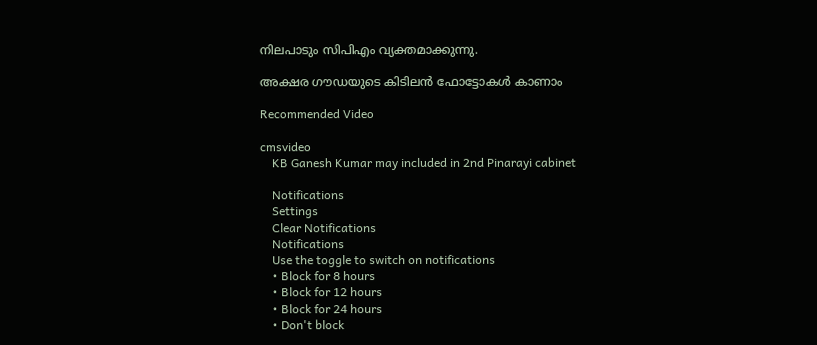നിലപാടും സിപിഎം വ്യക്തമാക്കുന്നു.

അക്ഷര ഗൗഡയുടെ കിടിലന്‍ ഫോട്ടോകള്‍ കാണാം

Recommended Video

cmsvideo
    KB Ganesh Kumar may included in 2nd Pinarayi cabinet

    Notifications
    Settings
    Clear Notifications
    Notifications
    Use the toggle to switch on notifications
    • Block for 8 hours
    • Block for 12 hours
    • Block for 24 hours
    • Don't block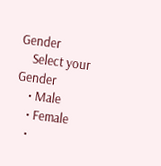Gender
    Select your Gender
    • Male
    • Female
    •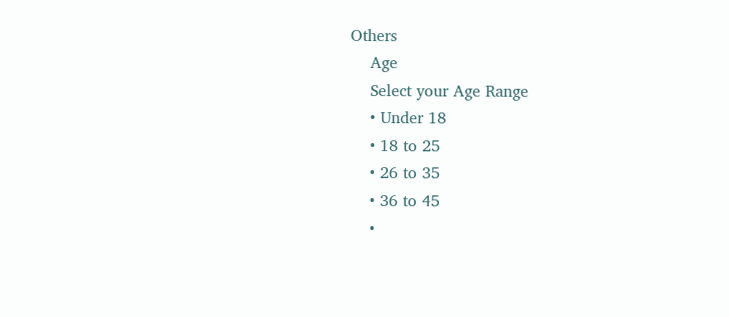Others
    Age
    Select your Age Range
    • Under 18
    • 18 to 25
    • 26 to 35
    • 36 to 45
    •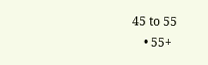45 to 55
    • 55+